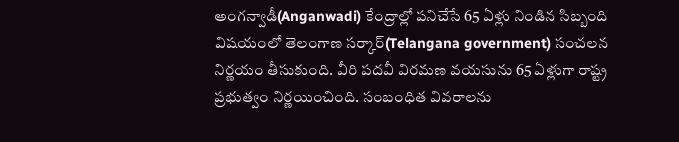అంగన్వాడీ(Anganwadi) కేంద్రాల్లో పనిచేసే 65 ఏళ్లు నిండిన సిబ్బంది విషయంలో తెలంగాణ సర్కార్(Telangana government) సంచలన నిర్ణయం తీసుకుంది. వీరి పదవీ విరమణ వయసును 65 ఏళ్లుగా రాష్ట్ర ప్రభుత్వం నిర్ణయించింది. సంబంధిత వివరాలను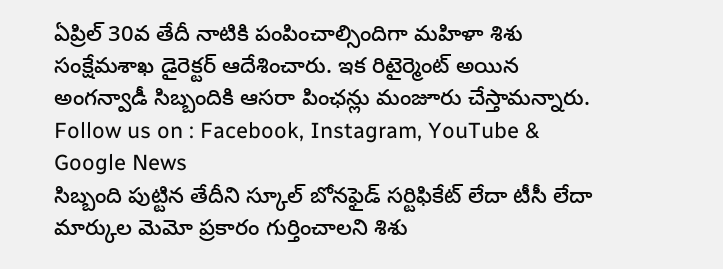ఏప్రిల్ 30వ తేదీ నాటికి పంపించాల్సిందిగా మహిళా శిశు సంక్షేమశాఖ డైరెక్టర్ ఆదేశించారు. ఇక రిటైర్మెంట్ అయిన అంగన్వాడీ సిబ్బందికి ఆసరా పింఛన్లు మంజూరు చేస్తామన్నారు.
Follow us on : Facebook, Instagram, YouTube & Google News
సిబ్బంది పుట్టిన తేదీని స్కూల్ బోనఫైడ్ సర్టిఫికేట్ లేదా టీసీ లేదా మార్కుల మెమో ప్రకారం గుర్తించాలని శిశు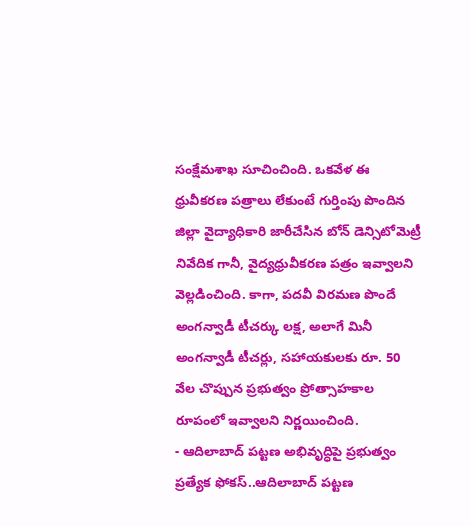సంక్షేమశాఖ సూచించింది. ఒకవేళ ఈ ధ్రువీకరణ పత్రాలు లేకుంటే గుర్తింపు పొందిన జిల్లా వైద్యాధికారి జారీచేసిన బోన్ డెన్సిటోమెట్రీ నివేదిక గానీ, వైద్యధ్రువీకరణ పత్రం ఇవ్వాలని వెల్లడించింది. కాగా, పదవీ విరమణ పొందే అంగన్వాడీ టీచర్కు లక్ష, అలాగే మినీ అంగన్వాడీ టీచర్లు, సహాయకులకు రూ. 50 వేల చొప్పున ప్రభుత్వం ప్రోత్సాహకాల రూపంలో ఇవ్వాలని నిర్ణయించింది.
- ఆదిలాబాద్ పట్టణ అభివృద్ధిపై ప్రభుత్వం ప్రత్యేక ఫోకస్..ఆదిలాబాద్ పట్టణ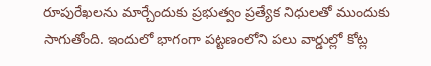రూపురేఖలను మార్చేందుకు ప్రభుత్వం ప్రత్యేక నిధులతో ముందుకు సాగుతోంది. ఇందులో భాగంగా పట్టణంలోని పలు వార్డుల్లో కోట్ల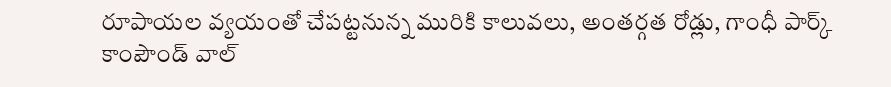రూపాయల వ్యయంతో చేపట్టనున్న మురికి కాలువలు, అంతర్గత రోడ్లు, గాంధీ పార్క్ కాంపౌండ్ వాల్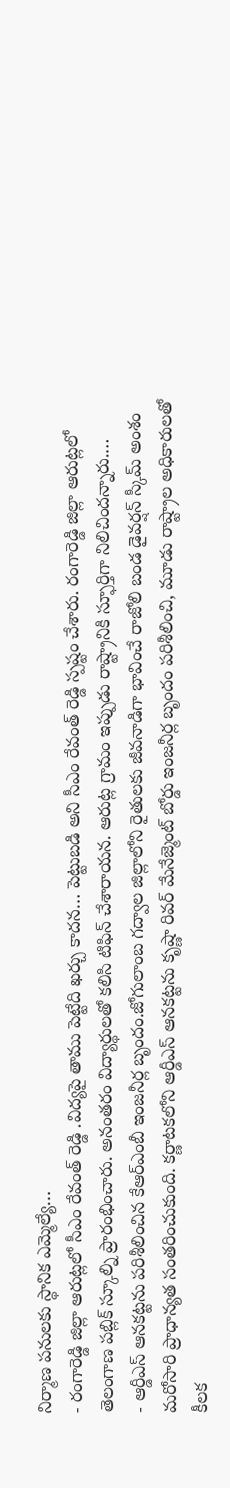నిర్మాణ పనులకు స్థానిక ఎమ్మెల్యే…
- రంగారెడ్డి జిల్లా ఆరుట్లలో సీఎం రేవంత్ రెడ్డి .విద్యపై తాము పెట్టేది ఖర్చు కాదన… పెట్టుబడి అని సీఎం రేవంత్ రెడ్డి స్పష్టం చేశారు. రంగారెడ్డి జిల్లా ఆరుట్లలో తెలంగాణ పబ్లిక్ స్కూల్ని ప్రారంభించారు. అనంతరం విద్యార్థులతో కలిసి టిఫిన్ చేశారాయన. ఆరుట్ల గ్రామం ఇప్పుడు రాష్ట్రానికి స్ఫూర్తిగా నిలిచిందన్నారు.…
- ఆర్డీఎస్ ఆనకట్టను పరిశీలించిన కేఆర్ఎంబీ ఇంజనీర్ల బృందం.జోగులాంబ గద్వాల జిల్లాలోని రైతులకు జీవనాడిగా భావించే రాజోలి బండ డైవర్షన్ స్కీమ్ అంశం మరోసారి ప్రాధాన్యత సంతరించుకుంది. కర్ణాటకలోని ఆర్డీఎస్ ఆనకట్టను కృష్ణా రివర్ మేనేజ్మెంట్ బోర్డు ఇంజనీర్ల బృందం పరిశీలించి, మూడు రాష్ట్రాల అధికారులతో కీలక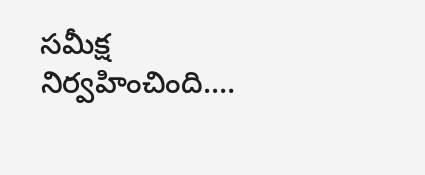సమీక్ష నిర్వహించింది.…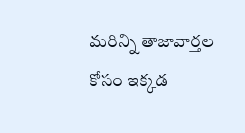మరిన్ని తాజావార్తల కోసం ఇక్కడ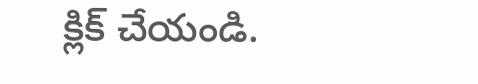క్లిక్ చేయండి.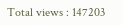Total views : 147203